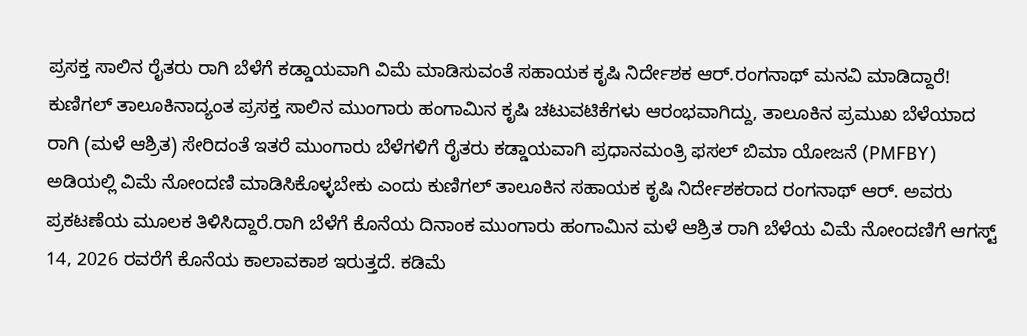ಪ್ರಸಕ್ತ ಸಾಲಿನ ರೈತರು ರಾಗಿ ಬೆಳೆಗೆ ಕಡ್ಡಾಯವಾಗಿ ವಿಮೆ ಮಾಡಿಸುವಂತೆ ಸಹಾಯಕ ಕೃಷಿ ನಿರ್ದೇಶಕ ಆರ್.ರಂಗನಾಥ್ ಮನವಿ ಮಾಡಿದ್ದಾರೆ!
ಕುಣಿಗಲ್ ತಾಲೂಕಿನಾದ್ಯಂತ ಪ್ರಸಕ್ತ ಸಾಲಿನ ಮುಂಗಾರು ಹಂಗಾಮಿನ ಕೃಷಿ ಚಟುವಟಿಕೆಗಳು ಆರಂಭವಾಗಿದ್ದು, ತಾಲೂಕಿನ ಪ್ರಮುಖ ಬೆಳೆಯಾದ ರಾಗಿ (ಮಳೆ ಆಶ್ರಿತ) ಸೇರಿದಂತೆ ಇತರೆ ಮುಂಗಾರು ಬೆಳೆಗಳಿಗೆ ರೈತರು ಕಡ್ಡಾಯವಾಗಿ ಪ್ರಧಾನಮಂತ್ರಿ ಫಸಲ್ ಬಿಮಾ ಯೋಜನೆ (PMFBY) ಅಡಿಯಲ್ಲಿ ವಿಮೆ ನೋಂದಣಿ ಮಾಡಿಸಿಕೊಳ್ಳಬೇಕು ಎಂದು ಕುಣಿಗಲ್ ತಾಲೂಕಿನ ಸಹಾಯಕ ಕೃಷಿ ನಿರ್ದೇಶಕರಾದ ರಂಗನಾಥ್ ಆರ್. ಅವರು ಪ್ರಕಟಣೆಯ ಮೂಲಕ ತಿಳಿಸಿದ್ದಾರೆ.ರಾಗಿ ಬೆಳೆಗೆ ಕೊನೆಯ ದಿನಾಂಕ ಮುಂಗಾರು ಹಂಗಾಮಿನ ಮಳೆ ಆಶ್ರಿತ ರಾಗಿ ಬೆಳೆಯ ವಿಮೆ ನೋಂದಣಿಗೆ ಆಗಸ್ಟ್ 14, 2026 ರವರೆಗೆ ಕೊನೆಯ ಕಾಲಾವಕಾಶ ಇರುತ್ತದೆ. ಕಡಿಮೆ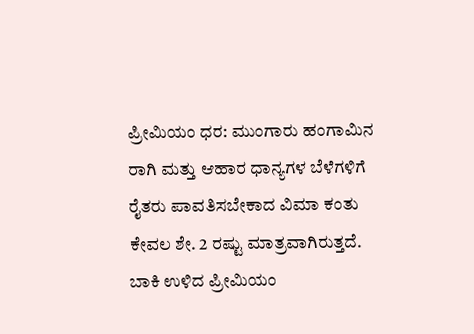ಪ್ರೀಮಿಯಂ ಧರ: ಮುಂಗಾರು ಹಂಗಾಮಿನ ರಾಗಿ ಮತ್ತು ಆಹಾರ ಧಾನ್ಯಗಳ ಬೆಳೆಗಳಿಗೆ ರೈತರು ಪಾವತಿಸಬೇಕಾದ ವಿಮಾ ಕಂತು ಕೇವಲ ಶೇ. 2 ರಷ್ಟು ಮಾತ್ರವಾಗಿರುತ್ತದೆ. ಬಾಕಿ ಉಳಿದ ಪ್ರೀಮಿಯಂ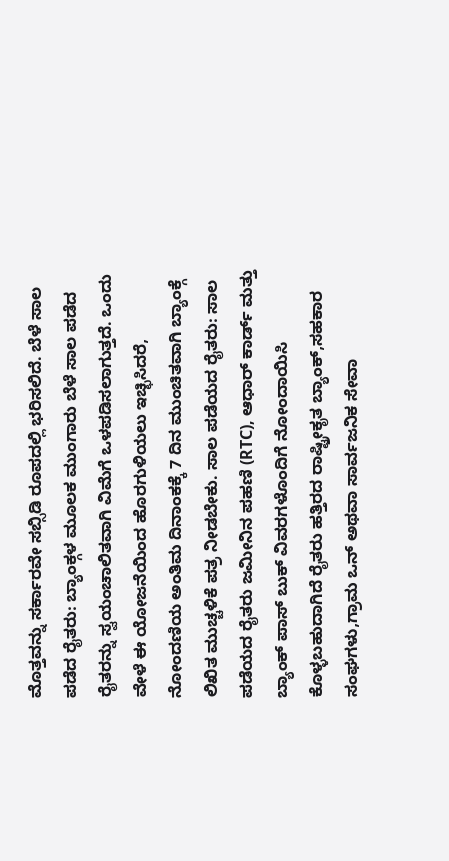ಮೊತ್ತವನ್ನು ಸರ್ಕಾರವೇ ಸಬ್ಸಿಡಿ ರೂಪದಲ್ಲಿ ಭರಿಸಲಿದೆ. ಬೆಳೆ ಸಾಲ ಪಡೆದ ರೈತರು: ಬ್ಯಾಂಕ್ಗಳ ಮೂಲಕ ಮುಂಗಾರು ಬೆಳೆ ಸಾಲ ಪಡೆದ ರೈತರನ್ನು ಸ್ವಯಂಚಾಲಿತವಾಗಿ ವಿಮೆಗೆ ಒಳಪಡಿಸಲಾಗುತ್ತದೆ. ಒಂದು ವೇಳೆ ಈ ಯೋಜನೆಯಿಂದ ಹೊರಗುಳಿಯಲು ಇಚ್ಛಿಸಿದರೆ, ನೋಂದಣಿಯ ಅಂತಿಮ ದಿನಾಂಕಕ್ಕೆ 7 ದಿನ ಮುಂಚಿತವಾಗಿ ಬ್ಯಾಂಕ್ಗೆ ಲಿಖಿತ ಮುಚ್ಚಳಿಕೆ ಪತ್ರ ನೀಡಬೇಕು. ಸಾಲ ಪಡೆಯದ ರೈತರು: ಸಾಲ ಪಡೆಯದ ರೈತರು ಜಮೀನಿನ ಪಹಣಿ (RTC), ಆಧಾರ್ ಕಾರ್ಡ್ ಮತ್ತು ಬ್ಯಾಂಕ್ ಪಾಸ್ ಬುಕ್ ವಿವರಗಳೊಂದಿಗೆ ನೋಂದಾಯಿಸಿ ಕೊಳ್ಳಬಹುದಾಗಿದೆ ರೈತರು ಹತ್ತಿರದ ರಾಷ್ಟ್ರೀಕೃತ ಬ್ಯಾಂಕ್,ಸಹಕಾರ ಸಂಘಗಳು,ಗ್ರಾಮ ಒನ್ ಅಥವಾ ಸಾರ್ವಜನಿಕ ಸೇವಾ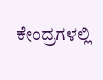ಕೇಂದ್ರಗಳಲ್ಲಿ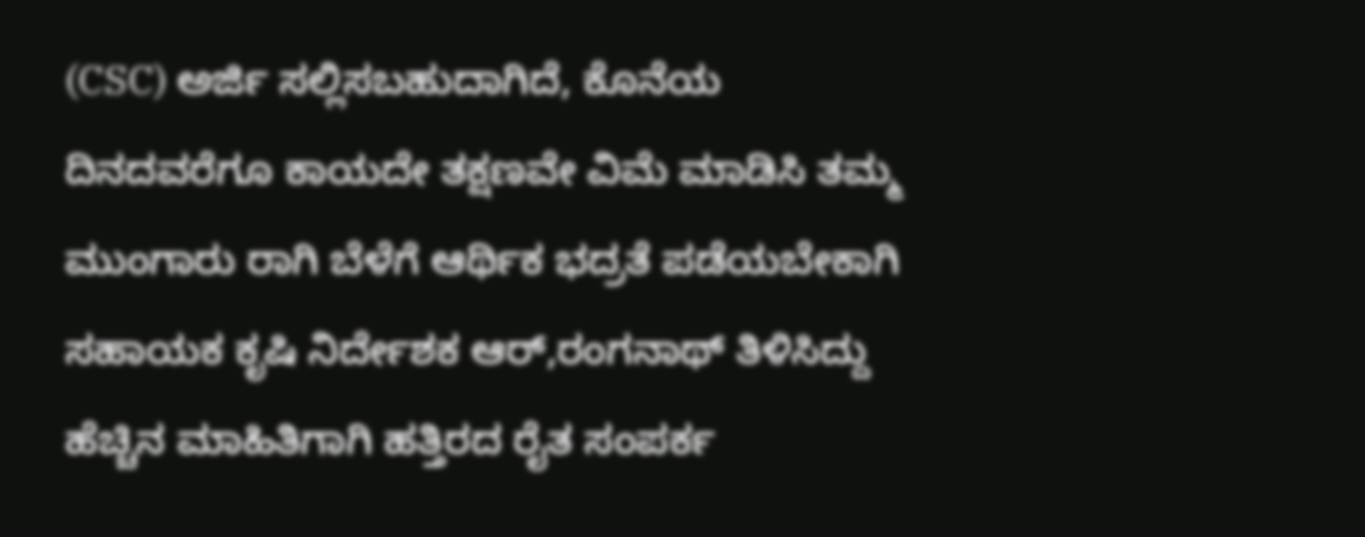(CSC) ಅರ್ಜಿ ಸಲ್ಲಿಸಬಹುದಾಗಿದೆ, ಕೊನೆಯ ದಿನದವರೆಗೂ ಕಾಯದೇ ತಕ್ಷಣವೇ ವಿಮೆ ಮಾಡಿಸಿ ತಮ್ಮ ಮುಂಗಾರು ರಾಗಿ ಬೆಳೆಗೆ ಆರ್ಥಿಕ ಭದ್ರತೆ ಪಡೆಯಬೇಕಾಗಿ ಸಹಾಯಕ ಕೃಷಿ ನಿರ್ದೇಶಕ ಆರ್,ರಂಗನಾಥ್ ತಿಳಿಸಿದ್ದು ಹೆಚ್ಚಿನ ಮಾಹಿತಿಗಾಗಿ ಹತ್ತಿರದ ರೈತ ಸಂಪರ್ಕ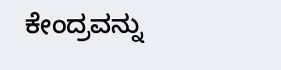ಕೇಂದ್ರವನ್ನು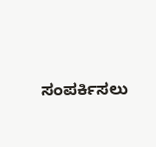ಸಂಪರ್ಕಿಸಲು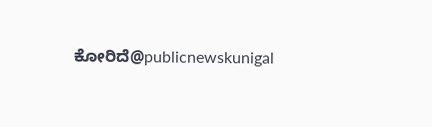ಕೋರಿದೆ@publicnewskunigal